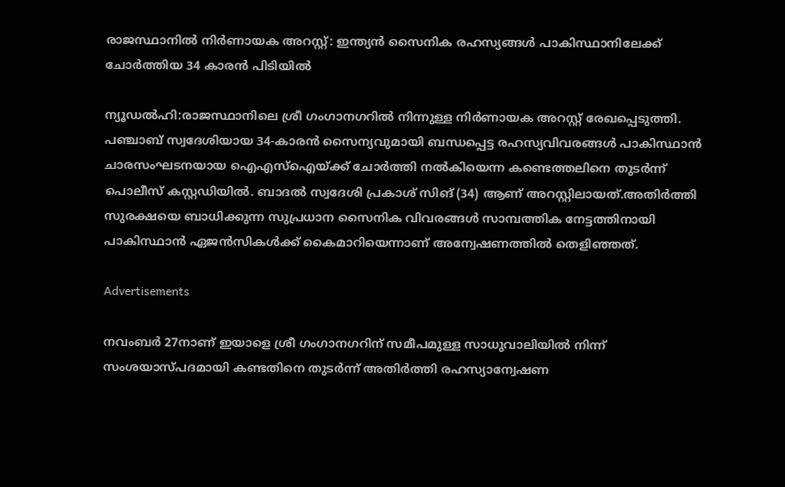രാജസ്ഥാനിൽ നിർണായക അറസ്റ്റ്: ഇന്ത്യൻ സൈനിക രഹസ്യങ്ങൾ പാകിസ്ഥാനിലേക്ക് ചോർത്തിയ 34 കാരൻ പിടിയിൽ

ന്യൂഡൽഹി:രാജസ്ഥാനിലെ ശ്രീ ഗംഗാനഗറിൽ നിന്നുള്ള നിർണായക അറസ്റ്റ് രേഖപ്പെടുത്തി. പഞ്ചാബ് സ്വദേശിയായ 34-കാരൻ സൈന്യവുമായി ബന്ധപ്പെട്ട രഹസ്യവിവരങ്ങൾ പാകിസ്ഥാൻ ചാരസംഘടനയായ ഐഎസ്‌ഐയ്ക്ക് ചോർത്തി നൽകിയെന്ന കണ്ടെത്തലിനെ തുടർന്ന് പൊലീസ് കസ്റ്റഡിയിൽ. ബാദൽ സ്വദേശി പ്രകാശ് സിങ് (34) ആണ് അറസ്റ്റിലായത്.അതിര്‍ത്തി സുരക്ഷയെ ബാധിക്കുന്ന സുപ്രധാന സൈനിക വിവരങ്ങൾ സാമ്പത്തിക നേട്ടത്തിനായി പാകിസ്ഥാൻ ഏജൻസികൾക്ക് കൈമാറിയെന്നാണ് അന്വേഷണത്തിൽ തെളിഞ്ഞത്.

Advertisements

നവംബർ 27നാണ് ഇയാളെ ശ്രീ ഗംഗാനഗറിന് സമീപമുള്ള സാധുവാലിയിൽ നിന്ന് സംശയാസ്‌പദമായി കണ്ടതിനെ തുടർന്ന് അതിർത്തി രഹസ്യാന്വേഷണ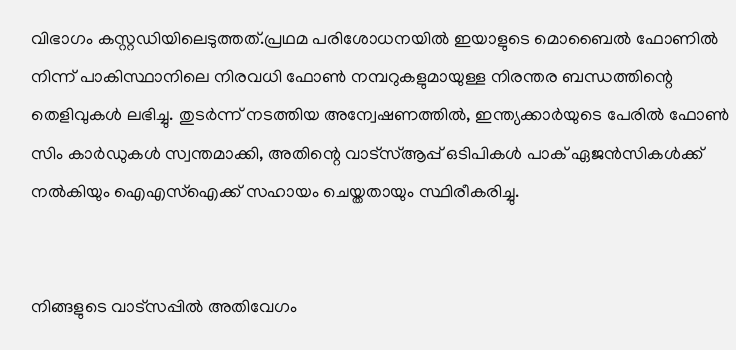വിഭാഗം കസ്റ്റഡിയിലെടുത്തത്.പ്രഥമ പരിശോധനയിൽ ഇയാളുടെ മൊബൈൽ ഫോണിൽ നിന്ന് പാകിസ്ഥാനിലെ നിരവധി ഫോൺ നമ്പറുകളുമായുള്ള നിരന്തര ബന്ധത്തിന്റെ തെളിവുകൾ ലഭിച്ചു. തുടർന്ന് നടത്തിയ അന്വേഷണത്തിൽ, ഇന്ത്യക്കാർയുടെ പേരിൽ ഫോൺ സിം കാർഡുകൾ സ്വന്തമാക്കി, അതിന്റെ വാട്‌സ്ആപ്പ് ഒടിപികൾ പാക് ഏജൻസികൾക്ക് നൽകിയും ഐഎസ്‌ഐക്ക് സഹായം ചെയ്തതായും സ്ഥിരീകരിച്ചു.


നിങ്ങളുടെ വാട്സപ്പിൽ അതിവേഗം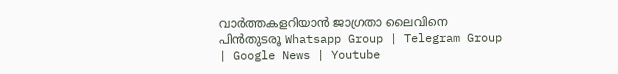വാർത്തകളറിയാൻ ജാഗ്രതാ ലൈവിനെ പിൻതുടരൂ Whatsapp Group | Telegram Group | Google News | Youtube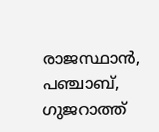രാജസ്ഥാൻ, പഞ്ചാബ്, ഗുജറാത്ത്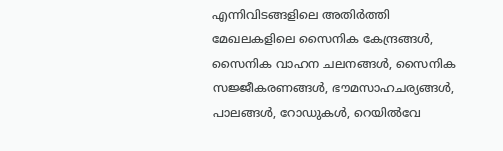എന്നിവിടങ്ങളിലെ അതിർത്തി മേഖലകളിലെ സൈനിക കേന്ദ്രങ്ങൾ, സൈനിക വാഹന ചലനങ്ങൾ, സൈനിക സജ്ജീകരണങ്ങൾ, ഭൗമസാഹചര്യങ്ങൾ, പാലങ്ങൾ, റോഡുകൾ, റെയിൽവേ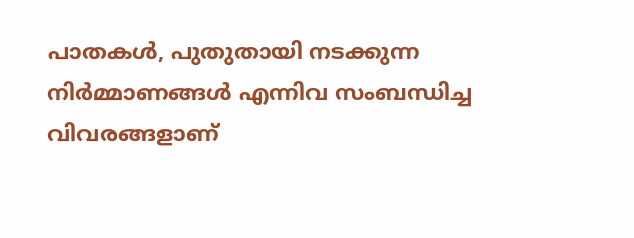പാതകൾ, പുതുതായി നടക്കുന്ന നിർമ്മാണങ്ങൾ എന്നിവ സംബന്ധിച്ച വിവരങ്ങളാണ്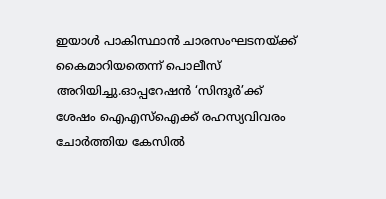ഇയാൾ പാകിസ്ഥാൻ ചാരസംഘടനയ്ക്ക് കൈമാറിയതെന്ന് പൊലീസ് അറിയിച്ചു.ഓപ്പറേഷൻ ‘സിന്ദൂർ’ക്ക് ശേഷം ഐഎസ്‌ഐക്ക് രഹസ്യവിവരം ചോർത്തിയ കേസിൽ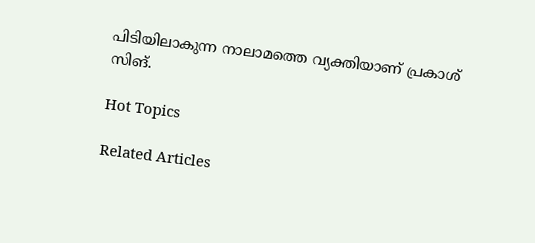പിടിയിലാകുന്ന നാലാമത്തെ വ്യക്തിയാണ് പ്രകാശ് സിങ്.

Hot Topics

Related Articles